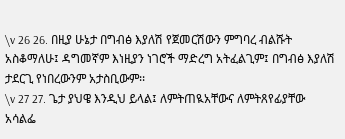\v 26 26. በዚያ ሁኔታ በግብፅ እያለሽ የጀመርሽውን ምግባረ ብልሹት አስቆማለሁ፤ ዳግመኛም እነዚያን ነገሮች ማድረግ አትፈልጊም፤ በግብፅ እያለሽ ታደርጊ የነበረውንም አታስቢውም፡፡
\v 27 27. ጌታ ያህዌ እንዲህ ይላል፤ ለምትጠዪአቸውና ለምትጸየፊያቸው አሳልፌ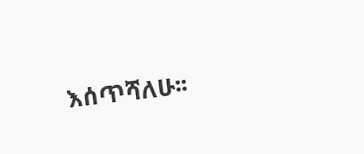እሰጥሻለሁ፡፡